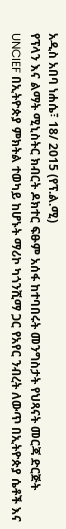አዲስ አበባ ነሐሴ፣ 18/ 2015 (የፕ.ል.ሚ)
የፕላን እና ልማት ሚኒስትር ክብርት ዶክተር ፍፁም አሰፋ ከተባበሩት መንግስታት የህጻናት መርጃ ድርጅት UNCIEF በኢትዮጵያ ምክትል ተወካይ ከሆኑት ማሪኮ ካጎንሺማ ጋር የአየር ንብረት ለውጥ በኢትዮጵያ ሴቶች እና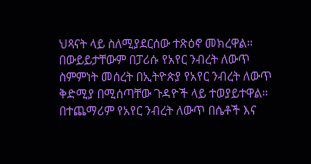ህጻናት ላይ ስለሚያደርሰው ተጽዕኖ መክረዋል።
በውይይታቸውም በፓሪሱ የአየር ንብረት ለውጥ ስምምነት መሰረት በኢትዮጵያ የአየር ንብረት ለውጥ ቅድሚያ በሚሰጣቸው ጉዳዮች ላይ ተወያይተዋል። በተጨማሪም የአየር ንብረት ለውጥ በሴቶች እና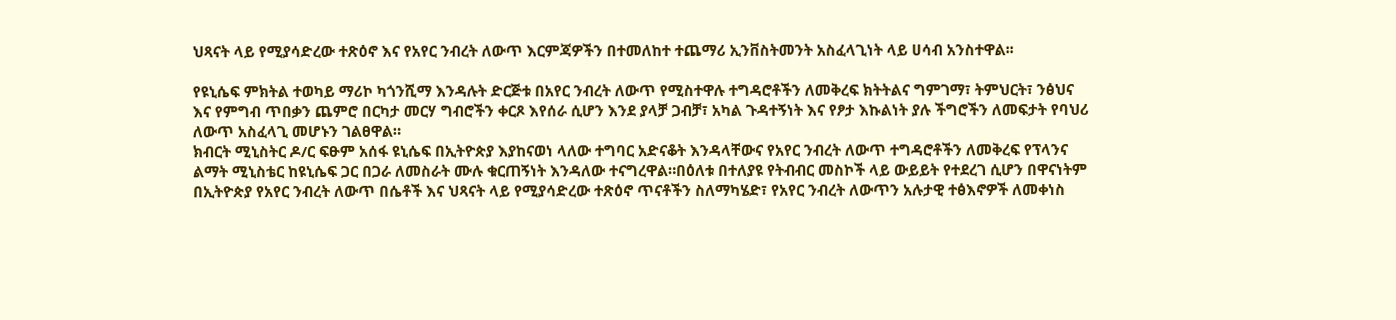ህጻናት ላይ የሚያሳድረው ተጽዕኖ እና የአየር ንብረት ለውጥ እርምጃዎችን በተመለከተ ተጨማሪ ኢንቨስትመንት አስፈላጊነት ላይ ሀሳብ አንስተዋል፡፡

የዩኒሴፍ ምክትል ተወካይ ማሪኮ ካጎንሺማ እንዳሉት ድርጅቱ በአየር ንብረት ለውጥ የሚስተዋሉ ተግዳሮቶችን ለመቅረፍ ክትትልና ግምገማ፣ ትምህርት፣ ንፅህና እና የምግብ ጥበቃን ጨምሮ በርካታ መርሃ ግብሮችን ቀርጾ እየሰራ ሲሆን እንደ ያላቻ ጋብቻ፣ አካል ጉዳተኝነት እና የፆታ እኩልነት ያሉ ችግሮችን ለመፍታት የባህሪ ለውጥ አስፈላጊ መሆኑን ገልፀዋል።
ክብርት ሚኒስትር ዶ/ር ፍፁም አሰፋ ዩኒሴፍ በኢትዮጵያ እያከናወነ ላለው ተግባር አድናቆት እንዳላቸውና የአየር ንብረት ለውጥ ተግዳሮቶችን ለመቅረፍ የፕላንና ልማት ሚኒስቴር ከዩኒሴፍ ጋር በጋራ ለመስራት ሙሉ ቁርጠኝነት እንዳለው ተናግረዋል።በዕለቱ በተለያዩ የትብብር መስኮች ላይ ውይይት የተደረገ ሲሆን በዋናነትም በኢትዮጵያ የአየር ንብረት ለውጥ በሴቶች እና ህጻናት ላይ የሚያሳድረው ተጽዕኖ ጥናቶችን ስለማካሄድ፣ የአየር ንብረት ለውጥን አሉታዊ ተፅእኖዎች ለመቀነስ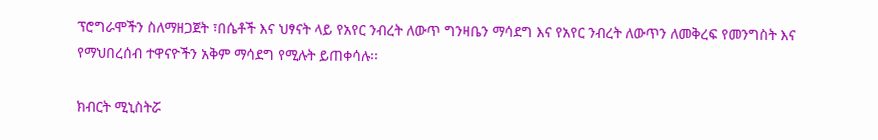ፕሮግራሞችን ስለማዘጋጀት ፣በሴቶች እና ህፃናት ላይ የአየር ንብረት ለውጥ ግንዛቤን ማሳደግ እና የአየር ንብረት ለውጥን ለመቅረፍ የመንግስት እና የማህበረሰብ ተዋናዮችን አቅም ማሳደግ የሚሉት ይጠቀሳሉ፡፡

ክብርት ሚኒስትሯ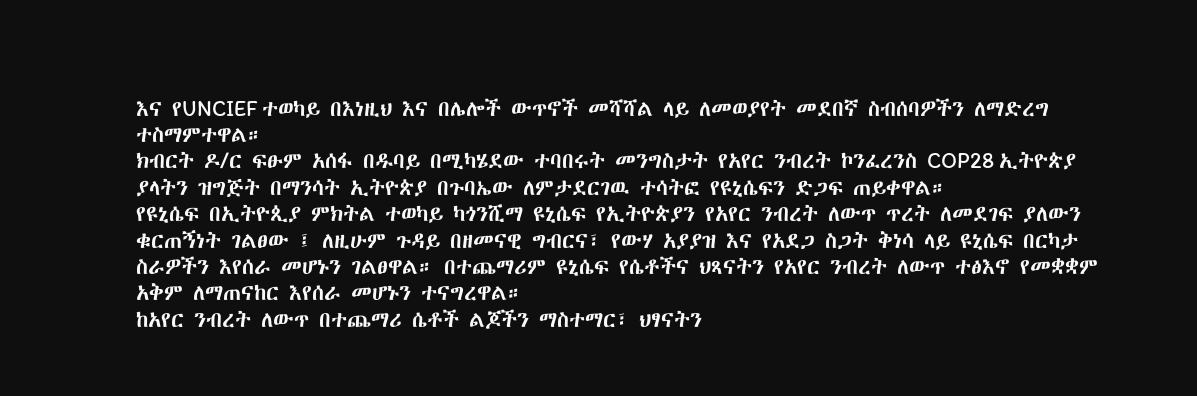እና የUNCIEF ተወካይ በእነዚህ እና በሌሎች ውጥኖች መሻሻል ላይ ለመወያየት መደበኛ ስብሰባዎችን ለማድረግ ተስማምተዋል።
ክብርት ዶ/ር ፍፁም አሰፋ በዱባይ በሚካሄደው ተባበሩት መንግስታት የአየር ንብረት ኮንፈረንስ COP28 ኢትዮጵያ ያላትን ዝግጅት በማንሳት ኢትዮጵያ በጉባኤው ለምታደርገዉ ተሳትፎ የዩኒሴፍን ድጋፍ ጠይቀዋል።
የዩኒሴፍ በኢትዮጲያ ምክትል ተወካይ ካጎንሺማ ዩኒሴፍ የኢትዮጵያን የአየር ንብረት ለውጥ ጥረት ለመደገፍ ያለውን ቁርጠኝነት ገልፀው ፤ ለዚሁም ጉዳይ በዘመናዊ ግብርና፣ የውሃ አያያዝ እና የአደጋ ስጋት ቅነሳ ላይ ዩኒሴፍ በርካታ ስራዎችን እየሰራ መሆኑን ገልፀዋል። በተጨማሪም ዩኒሴፍ የሴቶችና ህጻናትን የአየር ንብረት ለውጥ ተፅእኖ የመቋቋም አቅም ለማጠናከር እየሰራ መሆኑን ተናግረዋል።
ከአየር ንብረት ለውጥ በተጨማሪ ሴቶች ልጆችን ማስተማር፣ ህፃናትን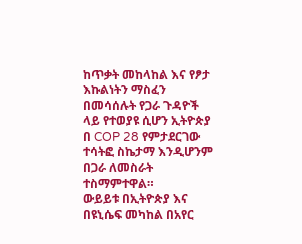ከጥቃት መከላከል እና የፆታ እኩልነትን ማስፈን በመሳሰሉት የጋራ ጉዳዮች ላይ የተወያዩ ሲሆን ኢትዮጵያ በ COP 28 የምታደርገው ተሳትፎ ስኬታማ እንዲሆንም በጋራ ለመስራት ተስማምተዋል።
ውይይቱ በኢትዮጵያ እና በዩኒሴፍ መካከል በአየር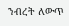ንብረት ለውጥ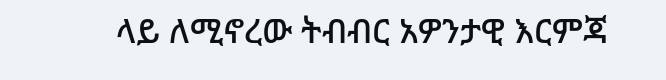ላይ ለሚኖረው ትብብር አዎንታዊ እርምጃ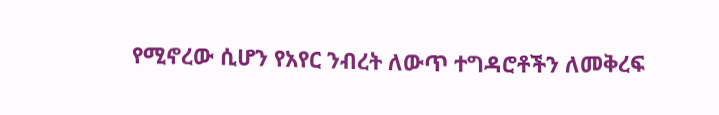የሚኖረው ሲሆን የአየር ንብረት ለውጥ ተግዳሮቶችን ለመቅረፍ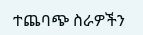ተጨባጭ ስራዎችን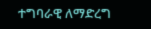ተግባራዊ ለማድረግ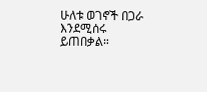ሁለቱ ወገኖች በጋራ እንደሚሰሩ ይጠበቃል።